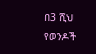በ3 ሺህ የወንዶች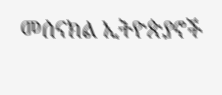መሰናክል ኢትዮጵያኖች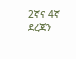2ኛና 4ኛ ደረጃን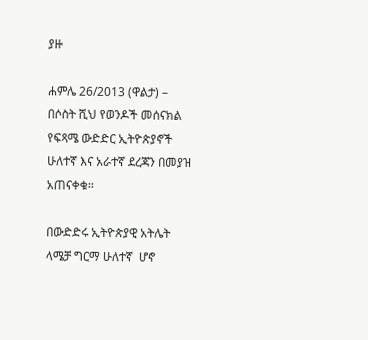ያዙ

ሐምሌ 26/2013 (ዋልታ) – በሶስት ሺህ የወንዶች መሰናክል የፍጻሜ ውድድር ኢትዮጵያኖች ሁለተኛ እና አራተኛ ደረጃን በመያዝ አጠናቀቁ፡፡

በውድድሩ ኢትዮጵያዊ አትሌት ላሜቻ ግርማ ሁለተኛ  ሆኖ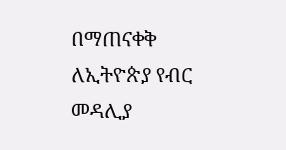በማጠናቀቅ ለኢትዮጵያ የብር መዳሊያ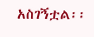አስገኝቷል፡፡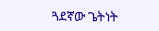ጓደኛው ጌትነት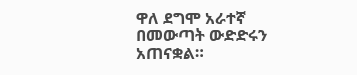ዋለ ደግሞ አራተኛ በመውጣት ውድድሩን አጠናቋል።